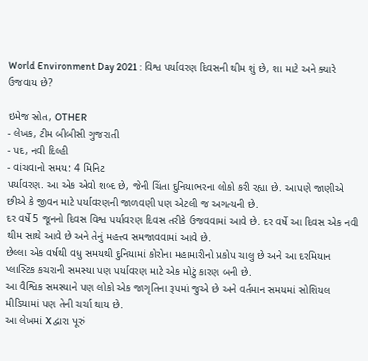World Environment Day 2021 : વિશ્વ પર્યાવરણ દિવસની થીમ શું છે, શા માટે અને ક્યારે ઉજવાય છે?

ઇમેજ સ્રોત, OTHER
- લેખક, ટીમ બીબીસી ગુજરાતી
- પદ, નવી દિલ્હી
- વાંચવાનો સમય: 4 મિનિટ
પર્યાવરણ. આ એક એવો શબ્દ છે, જેની ચિંતા દુનિયાભરના લોકો કરી રહ્યા છે. આપણે જાણીએ છીએ કે જીવન માટે પર્યાવરણની જાળવણી પણ એટલી જ અગત્યની છે.
દર વર્ષે 5 જૂનનો દિવસ વિશ્વ પર્યાવરણ દિવસ તરીકે ઉજવવામાં આવે છે. દર વર્ષે આ દિવસ એક નવી થીમ સાથે આવે છે અને તેનું મહત્ત્વ સમજાવવામાં આવે છે.
છેલ્લા એક વર્ષથી વધુ સમયથી દુનિયામાં કોરોના મહામારીનો પ્રકોપ ચાલુ છે અને આ દરમિયાન પ્લાસ્ટિક કચરાની સમસ્યા પણ પર્યાવરણ માટે એક મોટું કારણ બની છે.
આ વૈશ્વિક સમસ્યાને પણ લોકો એક જાગૃતિના રૂપમાં જુએ છે અને વર્તમાન સમયમાં સોશિયલ મીડિયામાં પણ તેની ચર્ચા થાય છે.
આ લેખમાં X દ્વારા પૂરું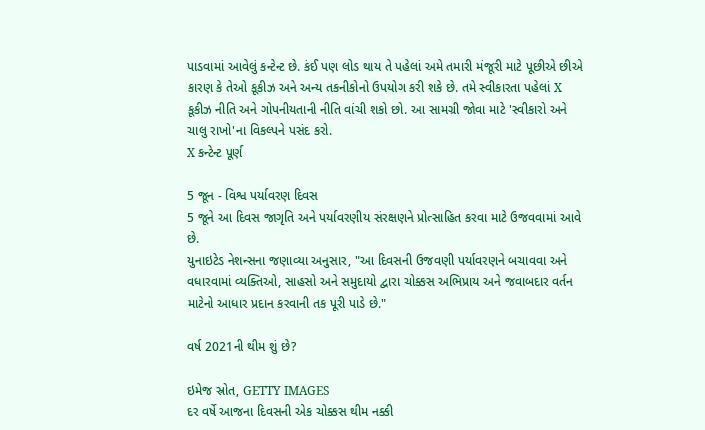પાડવામાં આવેલું કન્ટેન્ટ છે. કંઈ પણ લોડ થાય તે પહેલાં અમે તમારી મંજૂરી માટે પૂછીએ છીએ કારણ કે તેઓ કૂકીઝ અને અન્ય તકનીકોનો ઉપયોગ કરી શકે છે. તમે સ્વીકારતા પહેલાં X કૂકીઝ નીતિ અને ગોપનીયતાની નીતિ વાંચી શકો છો. આ સામગ્રી જોવા માટે 'સ્વીકારો અને ચાલુ રાખો'ના વિકલ્પને પસંદ કરો.
X કન્ટેન્ટ પૂર્ણ

5 જૂન - વિશ્વ પર્યાવરણ દિવસ
5 જૂને આ દિવસ જાગૃતિ અને પર્યાવરણીય સંરક્ષણને પ્રોત્સાહિત કરવા માટે ઉજવવામાં આવે છે.
યુનાઇટેડ નેશન્સના જણાવ્યા અનુસાર, "આ દિવસની ઉજવણી પર્યાવરણને બચાવવા અને વધારવામાં વ્યક્તિઓ, સાહસો અને સમુદાયો દ્વારા ચોક્કસ અભિપ્રાય અને જવાબદાર વર્તન માટેનો આધાર પ્રદાન કરવાની તક પૂરી પાડે છે."

વર્ષ 2021ની થીમ શું છે?

ઇમેજ સ્રોત, GETTY IMAGES
દર વર્ષે આજના દિવસની એક ચોક્કસ થીમ નક્કી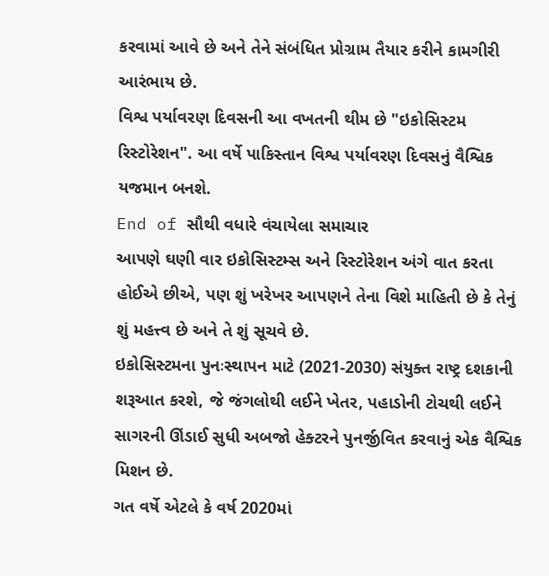કરવામાં આવે છે અને તેને સંબંધિત પ્રોગ્રામ તૈયાર કરીને કામગીરી આરંભાય છે.
વિશ્વ પર્યાવરણ દિવસની આ વખતની થીમ છે "ઇકોસિસ્ટમ રિસ્ટોરેશન". આ વર્ષે પાકિસ્તાન વિશ્વ પર્યાવરણ દિવસનું વૈશ્વિક યજમાન બનશે.
End of સૌથી વધારે વંચાયેલા સમાચાર
આપણે ઘણી વાર ઇકોસિસ્ટમ્સ અને રિસ્ટોરેશન અંગે વાત કરતા હોઈએ છીએ, પણ શું ખરેખર આપણને તેના વિશે માહિતી છે કે તેનું શું મહત્ત્વ છે અને તે શું સૂચવે છે.
ઇકોસિસ્ટમના પુનઃસ્થાપન માટે (2021-2030) સંયુક્ત રાષ્ટ્ર દશકાની શરૂઆત કરશે, જે જંગલોથી લઈને ખેતર, પહાડોની ટોચથી લઈને સાગરની ઊંડાઈ સુધી અબજો હેક્ટરને પુનર્જીવિત કરવાનું એક વૈશ્વિક મિશન છે.
ગત વર્ષે એટલે કે વર્ષ 2020માં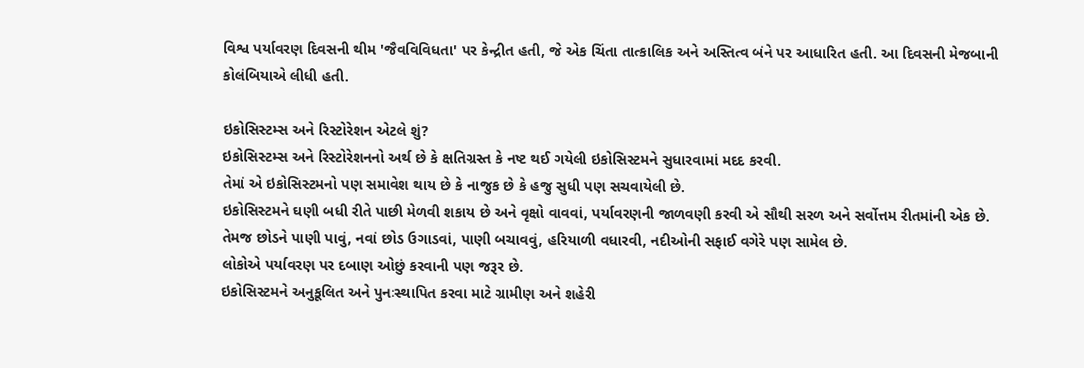વિશ્વ પર્યાવરણ દિવસની થીમ 'જૈવવિવિધતા' પર કેન્દ્રીત હતી, જે એક ચિંતા તાત્કાલિક અને અસ્તિત્વ બંને પર આધારિત હતી. આ દિવસની મેજબાની કોલંબિયાએ લીધી હતી.

ઇકોસિસ્ટમ્સ અને રિસ્ટોરેશન એટલે શું?
ઇકોસિસ્ટમ્સ અને રિસ્ટોરેશનનો અર્થ છે કે ક્ષતિગ્રસ્ત કે નષ્ટ થઈ ગયેલી ઇકોસિસ્ટમને સુધારવામાં મદદ કરવી.
તેમાં એ ઇકોસિસ્ટમનો પણ સમાવેશ થાય છે કે નાજુક છે કે હજુ સુધી પણ સચવાયેલી છે.
ઇકોસિસ્ટમને ઘણી બધી રીતે પાછી મેળવી શકાય છે અને વૃક્ષો વાવવાં, પર્યાવરણની જાળવણી કરવી એ સૌથી સરળ અને સર્વોત્તમ રીતમાંની એક છે.
તેમજ છોડને પાણી પાવું, નવાં છોડ ઉગાડવાં, પાણી બચાવવું, હરિયાળી વધારવી, નદીઓની સફાઈ વગેરે પણ સામેલ છે.
લોકોએ પર્યાવરણ પર દબાણ ઓછું કરવાની પણ જરૂર છે.
ઇકોસિસ્ટમને અનુકૂલિત અને પુનઃસ્થાપિત કરવા માટે ગ્રામીણ અને શહેરી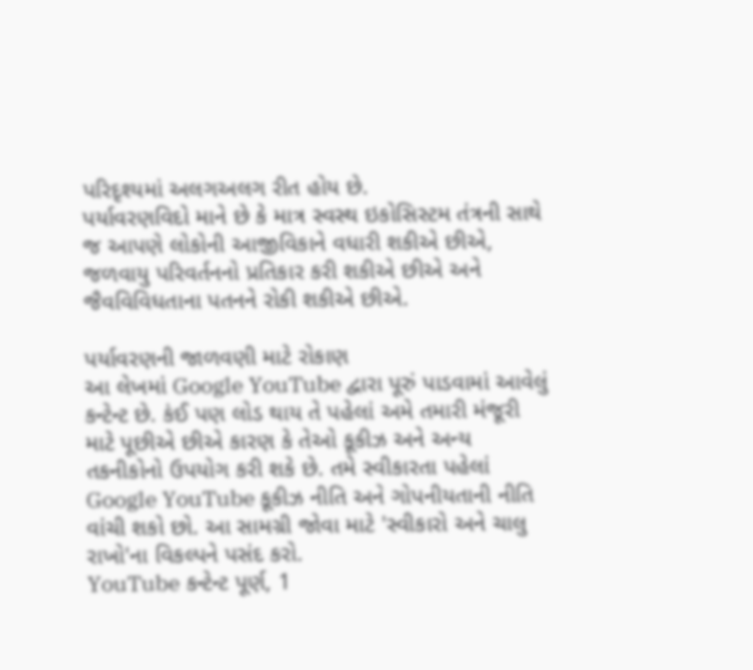પરિદૃશ્યમાં અલગઅલગ રીત હોય છે.
પર્યાવરણવિદો માને છે કે માત્ર સ્વસ્થ ઇકોસિસ્ટમ તંત્રની સાથે જ આપણે લોકોની આજીવિકાને વધારી શકીએ છીએ, જળવાયુ પરિવર્તનનો પ્રતિકાર કરી શકીએ છીએ અને જૈવવિવિધતાના પતનને રોકી શકીએ છીએ.

પર્યાવરણની જાળવણી માટે રોકાણ
આ લેખમાં Google YouTube દ્વારા પૂરું પાડવામાં આવેલું કન્ટેન્ટ છે. કંઈ પણ લોડ થાય તે પહેલાં અમે તમારી મંજૂરી માટે પૂછીએ છીએ કારણ કે તેઓ કૂકીઝ અને અન્ય તકનીકોનો ઉપયોગ કરી શકે છે. તમે સ્વીકારતા પહેલાં Google YouTube કૂકીઝ નીતિ અને ગોપનીયતાની નીતિ વાંચી શકો છો. આ સામગ્રી જોવા માટે 'સ્વીકારો અને ચાલુ રાખો'ના વિકલ્પને પસંદ કરો.
YouTube કન્ટેન્ટ પૂર્ણ, 1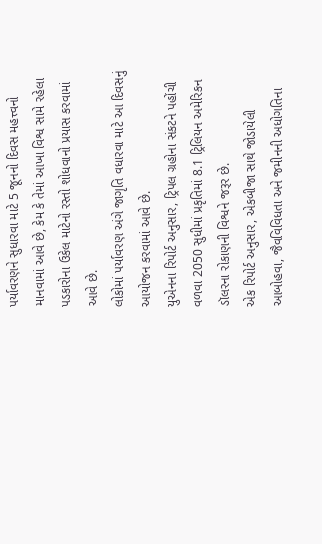પર્યાવરણને સુધારવા માટે 5 જૂનનો દિવસ મહત્ત્વનો માનવામાં આવે છે, કેમ કે તેમાં આખા વિશ્વ સામે રહેલા પડકારોના ઉકેલ માટેનો રસ્તો શોધવાનો પ્રયાસ કરવામાં આવે છે.
લોકોમાં પર્યાવરણ અંગે જાગૃતિ વધારવા માટે આ દિવસનું આયોજન કરવામાં આવે છે.
યુએનના રિપોર્ટ અનુસાર, ટ્રિપલ ગ્રહોના સંકટને પહોંચી વળવા 2050 સુધીમાં પ્રકૃતિમાં 8.1 ટ્રિલિયન અમેરિકન ડૉલરના રોકાણની વિશ્વને જરૂર છે.
એક રિપોર્ટ અનુસાર, એકબીજા સાથે જોડાયેલી આબોહવા, જૈવવિવિધતા અને જમીનની અધોગતિના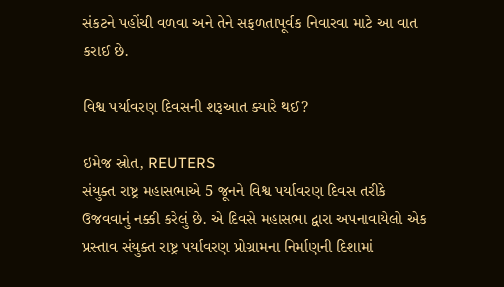સંકટને પહોંચી વળવા અને તેને સફળતાપૂર્વક નિવારવા માટે આ વાત કરાઈ છે.

વિશ્વ પર્યાવરણ દિવસની શરૂઆત ક્યારે થઈ?

ઇમેજ સ્રોત, REUTERS
સંયુક્ત રાષ્ટ્ર મહાસભાએ 5 જૂનને વિશ્વ પર્યાવરણ દિવસ તરીકે ઉજવવાનું નક્કી કરેલું છે. એ દિવસે મહાસભા દ્વારા અપનાવાયેલો એક પ્રસ્તાવ સંયુક્ત રાષ્ટ્ર પર્યાવરણ પ્રોગ્રામના નિર્માણની દિશામાં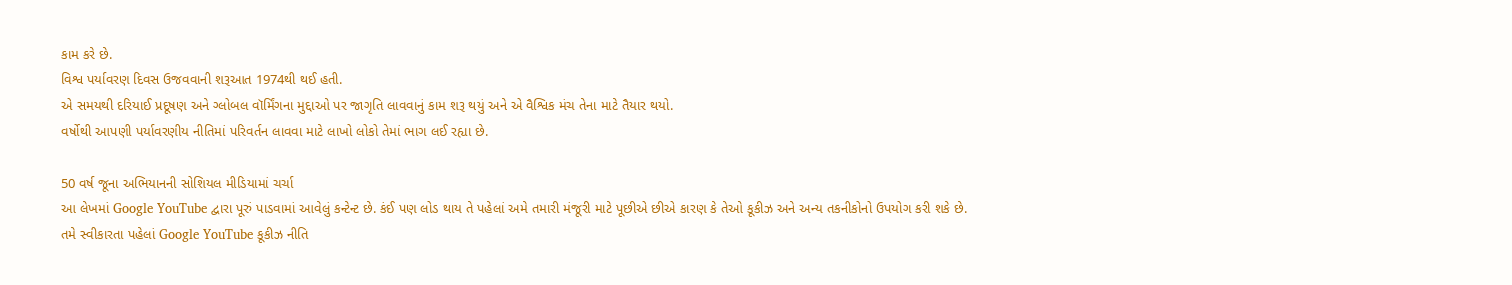કામ કરે છે.
વિશ્વ પર્યાવરણ દિવસ ઉજવવાની શરૂઆત 1974થી થઈ હતી.
એ સમયથી દરિયાઈ પ્રદૂષણ અને ગ્લોબલ વૉર્મિંગના મુદ્દાઓ પર જાગૃતિ લાવવાનું કામ શરૂ થયું અને એ વૈશ્વિક મંચ તેના માટે તૈયાર થયો.
વર્ષોથી આપણી પર્યાવરણીય નીતિમાં પરિવર્તન લાવવા માટે લાખો લોકો તેમાં ભાગ લઈ રહ્યા છે.

50 વર્ષ જૂના અભિયાનની સોશિયલ મીડિયામાં ચર્ચા
આ લેખમાં Google YouTube દ્વારા પૂરું પાડવામાં આવેલું કન્ટેન્ટ છે. કંઈ પણ લોડ થાય તે પહેલાં અમે તમારી મંજૂરી માટે પૂછીએ છીએ કારણ કે તેઓ કૂકીઝ અને અન્ય તકનીકોનો ઉપયોગ કરી શકે છે. તમે સ્વીકારતા પહેલાં Google YouTube કૂકીઝ નીતિ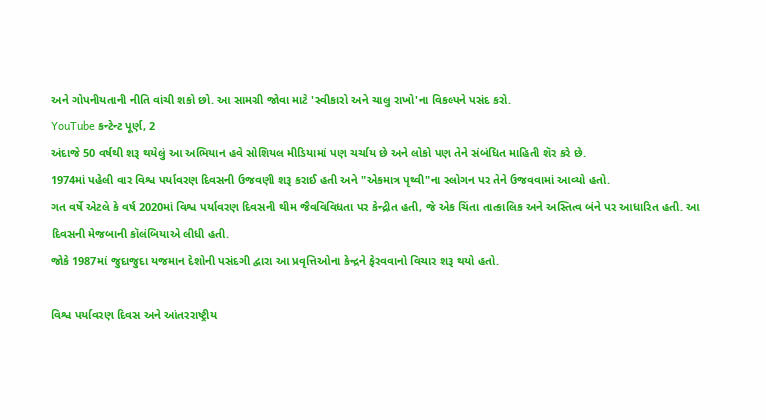અને ગોપનીયતાની નીતિ વાંચી શકો છો. આ સામગ્રી જોવા માટે 'સ્વીકારો અને ચાલુ રાખો'ના વિકલ્પને પસંદ કરો.
YouTube કન્ટેન્ટ પૂર્ણ, 2
અંદાજે 50 વર્ષથી શરૂ થયેલું આ અભિયાન હવે સોશિયલ મીડિયામાં પણ ચર્ચાય છે અને લોકો પણ તેને સંબંધિત માહિતી શૅર કરે છે.
1974માં પહેલી વાર વિશ્વ પર્યાવરણ દિવસની ઉજવણી શરૂ કરાઈ હતી અને "એકમાત્ર પૃથ્વી"ના સ્લોગન પર તેને ઉજવવામાં આવ્યો હતો.
ગત વર્ષે એટલે કે વર્ષ 2020માં વિશ્વ પર્યાવરણ દિવસની થીમ જૈવવિવિધતા પર કેન્દ્રીત હતી, જે એક ચિંતા તાત્કાલિક અને અસ્તિત્વ બંને પર આધારિત હતી. આ દિવસની મેજબાની કૉલંબિયાએ લીધી હતી.
જોકે 1987માં જુદાજુદા યજમાન દેશોની પસંદગી દ્વારા આ પ્રવૃત્તિઓના કેન્દ્રને ફેરવવાનો વિચાર શરૂ થયો હતો.

વિશ્વ પર્યાવરણ દિવસ અને આંતરરાષ્ટ્રીય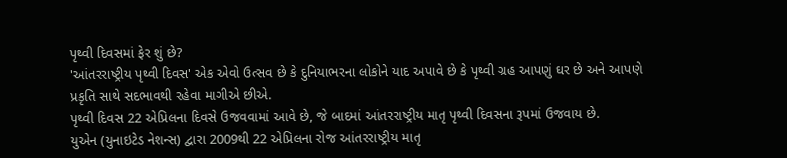પૃથ્વી દિવસમાં ફેર શું છે?
'આંતરરાષ્ટ્રીય પૃથ્વી દિવસ' એક એવો ઉત્સવ છે કે દુનિયાભરના લોકોને યાદ અપાવે છે કે પૃથ્વી ગ્રહ આપણું ઘર છે અને આપણે પ્રકૃતિ સાથે સદભાવથી રહેવા માગીએ છીએ.
પૃથ્વી દિવસ 22 એપ્રિલના દિવસે ઉજવવામાં આવે છે, જે બાદમાં આંતરરાષ્ટ્રીય માતૃ પૃથ્વી દિવસના રૂપમાં ઉજવાય છે.
યુએન (યુનાઇટેડ નેશન્સ) દ્વારા 2009થી 22 એપ્રિલના રોજ આંતરરાષ્ટ્રીય માતૃ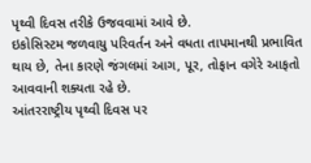પૃથ્વી દિવસ તરીકે ઉજવવામાં આવે છે.
ઇકોસિસ્ટમ જળવાયુ પરિવર્તન અને વધતા તાપમાનથી પ્રભાવિત થાય છે, તેના કારણે જંગલમાં આગ, પૂર, તોફાન વગેરે આફતો આવવાની શક્યતા રહે છે.
આંતરરાષ્ટ્રીય પૃથ્વી દિવસ પર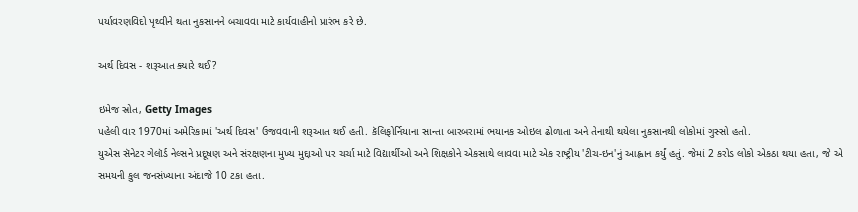પર્યાવરણવિદો પૃથ્વીને થતા નુકસાનને બચાવવા માટે કાર્યવાહીનો પ્રારંભ કરે છે.

અર્થ દિવસ - શરૂઆત ક્યારે થઈ?

ઇમેજ સ્રોત, Getty Images
પહેલી વાર 1970માં અમેરિકામાં 'અર્થ દિવસ' ઉજવવાની શરૂઆત થઈ હતી. કૅલિફોર્નિયાના સાન્તા બારબરામાં ભયાનક ઓઇલ ઢોળાતા અને તેનાથી થયેલા નુકસાનથી લોકોમાં ગુસ્સો હતો.
યુએસ સૅનેટર ગેલૉર્ડ નેલ્સને પ્રદૂષણ અને સંરક્ષણના મુખ્ય મુદ્દાઓ પર ચર્ચા માટે વિદ્યાર્થીઓ અને શિક્ષકોને એકસાથે લાવવા માટે એક રાષ્ટ્રીય 'ટીચ-ઇન'નું આહ્વાન કર્યું હતું. જેમાં 2 કરોડ લોકો એકઠા થયા હતા, જે એ સમયની કુલ જનસંખ્યાના અંદાજે 10 ટકા હતા.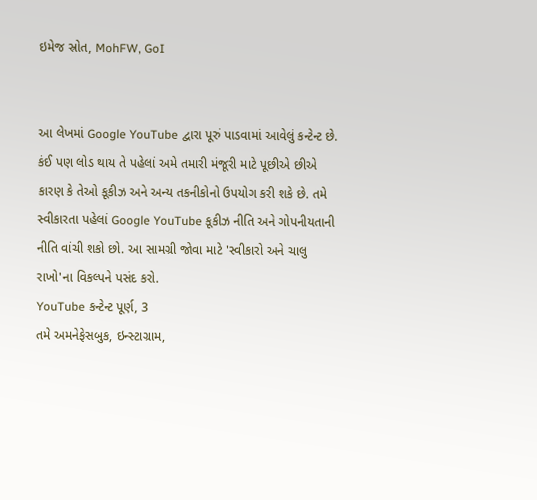ઇમેજ સ્રોત, MohFW, GoI


આ લેખમાં Google YouTube દ્વારા પૂરું પાડવામાં આવેલું કન્ટેન્ટ છે. કંઈ પણ લોડ થાય તે પહેલાં અમે તમારી મંજૂરી માટે પૂછીએ છીએ કારણ કે તેઓ કૂકીઝ અને અન્ય તકનીકોનો ઉપયોગ કરી શકે છે. તમે સ્વીકારતા પહેલાં Google YouTube કૂકીઝ નીતિ અને ગોપનીયતાની નીતિ વાંચી શકો છો. આ સામગ્રી જોવા માટે 'સ્વીકારો અને ચાલુ રાખો'ના વિકલ્પને પસંદ કરો.
YouTube કન્ટેન્ટ પૂર્ણ, 3
તમે અમનેફેસબુક, ઇન્સ્ટાગ્રામ,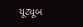યૂટ્યૂબ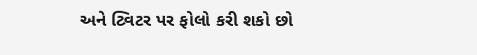અને ટ્વિટર પર ફોલો કરી શકો છો